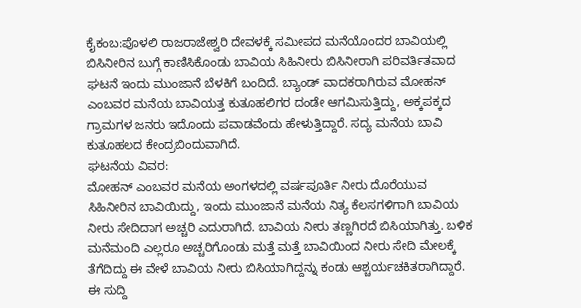ಕೈಕಂಬ:ಪೊಳಲಿ ರಾಜರಾಜೇಶ್ವರಿ ದೇವಳಕ್ಕೆ ಸಮೀಪದ ಮನೆಯೊಂದರ ಬಾವಿಯಲ್ಲಿ ಬಿಸಿನೀರಿನ ಬುಗ್ಗೆ ಕಾಣಿಸಿಕೊಂಡು ಬಾವಿಯ ಸಿಹಿನೀರು ಬಿಸಿನೀರಾಗಿ ಪರಿವರ್ತಿತವಾದ ಘಟನೆ ಇಂದು ಮುಂಜಾನೆ ಬೆಳಕಿಗೆ ಬಂದಿದೆ. ಬ್ಯಾಂಡ್ ವಾದಕರಾಗಿರುವ ಮೋಹನ್ ಎಂಬವರ ಮನೆಯ ಬಾವಿಯತ್ತ ಕುತೂಹಲಿಗರ ದಂಡೇ ಆಗಮಿಸುತ್ತಿದ್ದು, ಅಕ್ಕಪಕ್ಕದ ಗ್ರಾಮಗಳ ಜನರು ಇದೊಂದು ಪವಾಡವೆಂದು ಹೇಳುತ್ತಿದ್ದಾರೆ. ಸದ್ಯ ಮನೆಯ ಬಾವಿ ಕುತೂಹಲದ ಕೇಂದ್ರಬಿಂದುವಾಗಿದೆ.
ಘಟನೆಯ ವಿವರ:
ಮೋಹನ್ ಎಂಬವರ ಮನೆಯ ಅಂಗಳದಲ್ಲಿ ವರ್ಷಪೂರ್ತಿ ನೀರು ದೊರೆಯುವ ಸಿಹಿನೀರಿನ ಬಾವಿಯಿದ್ದು, ಇಂದು ಮುಂಜಾನೆ ಮನೆಯ ನಿತ್ಯ ಕೆಲಸಗಳಿಗಾಗಿ ಬಾವಿಯ ನೀರು ಸೇದಿದಾಗ ಅಚ್ಚರಿ ಎದುರಾಗಿದೆ. ಬಾವಿಯ ನೀರು ತಣ್ಣಗಿರದೆ ಬಿಸಿಯಾಗಿತ್ತು. ಬಳಿಕ ಮನೆಮಂದಿ ಎಲ್ಲರೂ ಅಚ್ಚರಿಗೊಂಡು ಮತ್ತೆ ಮತ್ತೆ ಬಾವಿಯಿಂದ ನೀರು ಸೇದಿ ಮೇಲಕ್ಕೆ ತೆಗೆದಿದ್ದು ಈ ವೇಳೆ ಬಾವಿಯ ನೀರು ಬಿಸಿಯಾಗಿದ್ದನ್ನು ಕಂಡು ಆಶ್ಚರ್ಯಚಕಿತರಾಗಿದ್ದಾರೆ. ಈ ಸುದ್ದಿ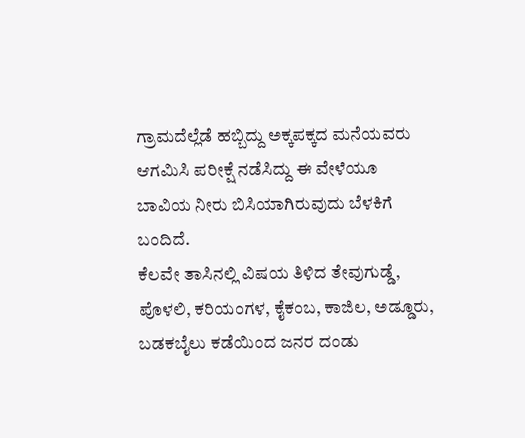ಗ್ರಾಮದೆಲ್ಲೆಡೆ ಹಬ್ಬಿದ್ದು ಅಕ್ಕಪಕ್ಕದ ಮನೆಯವರು ಆಗಮಿಸಿ ಪರೀಕ್ಷೆ ನಡೆಸಿದ್ದು ಈ ವೇಳೆಯೂ ಬಾವಿಯ ನೀರು ಬಿಸಿಯಾಗಿರುವುದು ಬೆಳಕಿಗೆ ಬಂದಿದೆ.
ಕೆಲವೇ ತಾಸಿನಲ್ಲಿ ವಿಷಯ ತಿಳಿದ ತೇವುಗುಡ್ಡೆ, ಪೊಳಲಿ, ಕರಿಯಂಗಳ, ಕೈಕಂಬ, ಕಾಜಿಲ, ಅಡ್ಡೂರು, ಬಡಕಬೈಲು ಕಡೆಯಿಂದ ಜನರ ದಂಡು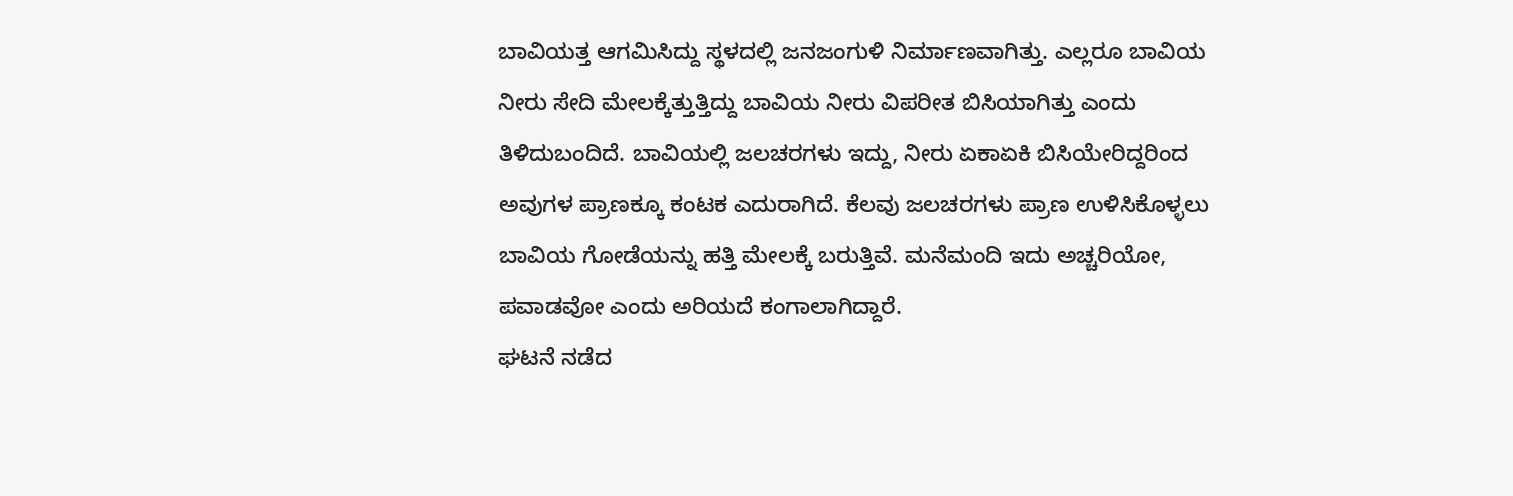ಬಾವಿಯತ್ತ ಆಗಮಿಸಿದ್ದು ಸ್ಥಳದಲ್ಲಿ ಜನಜಂಗುಳಿ ನಿರ್ಮಾಣವಾಗಿತ್ತು. ಎಲ್ಲರೂ ಬಾವಿಯ ನೀರು ಸೇದಿ ಮೇಲಕ್ಕೆತ್ತುತ್ತಿದ್ದು ಬಾವಿಯ ನೀರು ವಿಪರೀತ ಬಿಸಿಯಾಗಿತ್ತು ಎಂದು ತಿಳಿದುಬಂದಿದೆ. ಬಾವಿಯಲ್ಲಿ ಜಲಚರಗಳು ಇದ್ದು, ನೀರು ಏಕಾಏಕಿ ಬಿಸಿಯೇರಿದ್ದರಿಂದ ಅವುಗಳ ಪ್ರಾಣಕ್ಕೂ ಕಂಟಕ ಎದುರಾಗಿದೆ. ಕೆಲವು ಜಲಚರಗಳು ಪ್ರಾಣ ಉಳಿಸಿಕೊಳ್ಳಲು ಬಾವಿಯ ಗೋಡೆಯನ್ನು ಹತ್ತಿ ಮೇಲಕ್ಕೆ ಬರುತ್ತಿವೆ. ಮನೆಮಂದಿ ಇದು ಅಚ್ಚರಿಯೋ, ಪವಾಡವೋ ಎಂದು ಅರಿಯದೆ ಕಂಗಾಲಾಗಿದ್ದಾರೆ.
ಘಟನೆ ನಡೆದ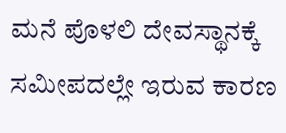ಮನೆ ಪೊಳಲಿ ದೇವಸ್ಥಾನಕ್ಕೆ ಸಮೀಪದಲ್ಲೇ ಇರುವ ಕಾರಣ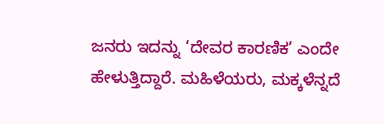ಜನರು ಇದನ್ನು ‘ದೇವರ ಕಾರಣಿಕ’ ಎಂದೇ ಹೇಳುತ್ತಿದ್ದಾರೆ. ಮಹಿಳೆಯರು, ಮಕ್ಕಳೆನ್ನದೆ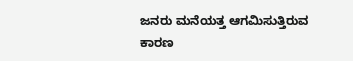ಜನರು ಮನೆಯತ್ತ ಆಗಮಿಸುತ್ತಿರುವ ಕಾರಣ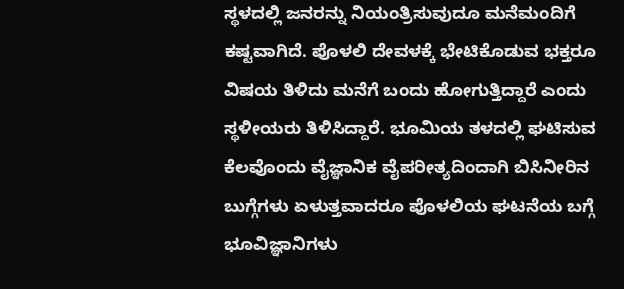ಸ್ಥಳದಲ್ಲಿ ಜನರನ್ನು ನಿಯಂತ್ರಿಸುವುದೂ ಮನೆಮಂದಿಗೆ ಕಷ್ಟವಾಗಿದೆ. ಪೊಳಲಿ ದೇವಳಕ್ಕೆ ಭೇಟಿಕೊಡುವ ಭಕ್ತರೂ ವಿಷಯ ತಿಳಿದು ಮನೆಗೆ ಬಂದು ಹೋಗುತ್ತಿದ್ದಾರೆ ಎಂದು ಸ್ಥಳೀಯರು ತಿಳಿಸಿದ್ದಾರೆ. ಭೂಮಿಯ ತಳದಲ್ಲಿ ಘಟಿಸುವ ಕೆಲವೊಂದು ವೈಜ್ಞಾನಿಕ ವೈಪರೀತ್ಯದಿಂದಾಗಿ ಬಿಸಿನೀರಿನ ಬುಗ್ಗೆಗಳು ಏಳುತ್ತವಾದರೂ ಪೊಳಲಿಯ ಘಟನೆಯ ಬಗ್ಗೆ ಭೂವಿಜ್ಞಾನಿಗಳು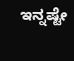ಇನ್ನಷ್ಟೇ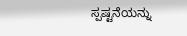ಸ್ಪಷ್ಟನೆಯನ್ನು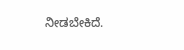ನೀಡಬೇಕಿದೆ.